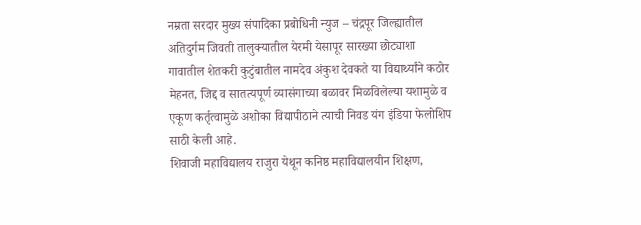नम्रता सरदार मुख्य संपादिका प्रबोधिनी न्युज – चंद्रपूर जिल्ह्यातील अतिदुर्गम जिवती तालुक्यातील येरमी येसापूर सारख्या छोट्याशा गावातील शेतकरी कुटुंबातील नामदेव अंकुश देवकते या विद्यार्थ्यांने कठोर मेहनत, जिद्द व सातत्यपूर्ण व्यासंगाच्या बळावर मिळविलेल्या यशामुळे व एकूण कर्तृत्वामुळे अशोका विद्यापीठाने त्याची निवड यंग इंडिया फेलोशिप साठी केली आहे.
शिवाजी महाविद्यालय राजुरा येथून कनिष्ठ महाविद्यालयीन शिक्षण,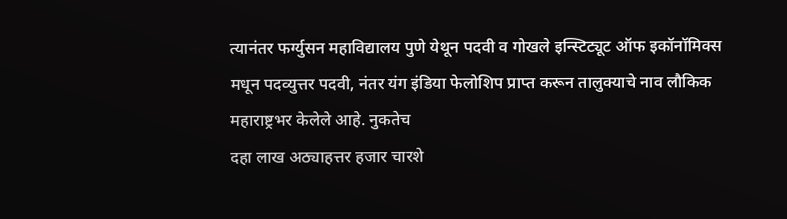त्यानंतर फर्ग्युसन महाविद्यालय पुणे येथून पदवी व गोखले इन्स्टिट्यूट ऑफ इकॉनॉमिक्स मधून पदव्युत्तर पदवी, नंतर यंग इंडिया फेलोशिप प्राप्त करून तालुक्याचे नाव लौकिक महाराष्ट्रभर केलेले आहे. नुकतेच
दहा लाख अठ्याहत्तर हजार चारशे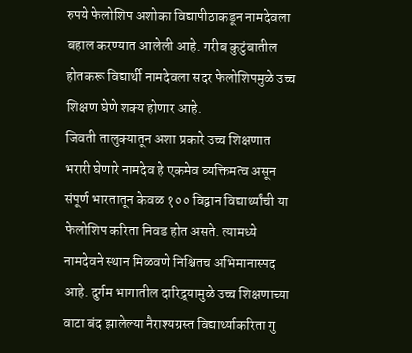रुपये फेलोशिप अशोका विद्यापीठाकडून नामदेवला बहाल करण्यात आलेली आहे. गरीब कुटुंबातील होतकरू विद्यार्थी नामदेवला सदर फेलोशिपमुळे उच्च शिक्षण घेणे शक्य होणार आहे.
जिवती तालुक्यातून अशा प्रकारे उच्च शिक्षणात भरारी घेणारे नामदेव हे एकमेव व्यक्तिमत्व असून संपूर्ण भारतातून केवळ १०० विद्वान विद्यार्थ्यांची या फेलोशिप करिता निवड होत असते. त्यामध्ये नामदेवने स्थान मिळवणे निश्चितच अभिमानास्पद आहे. दुर्गम भागातील दारिद्र्यामुळे उच्च शिक्षणाच्या वाटा बंद झालेल्या नैराश्यग्रस्त विद्यार्थ्याकरिता गु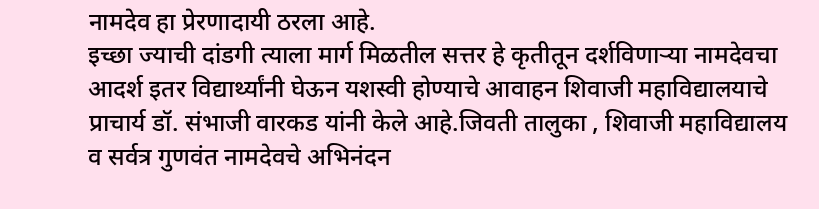नामदेव हा प्रेरणादायी ठरला आहे.
इच्छा ज्याची दांडगी त्याला मार्ग मिळतील सत्तर हे कृतीतून दर्शविणाऱ्या नामदेवचा आदर्श इतर विद्यार्थ्यांनी घेऊन यशस्वी होण्याचे आवाहन शिवाजी महाविद्यालयाचे प्राचार्य डॉ. संभाजी वारकड यांनी केले आहे.जिवती तालुका , शिवाजी महाविद्यालय व सर्वत्र गुणवंत नामदेवचे अभिनंदन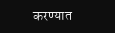करण्यात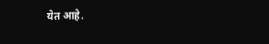येत आहे.